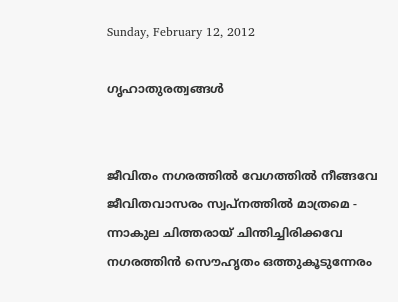Sunday, February 12, 2012

ഗൃഹാതുരത്വങ്ങള്‍


ജീവിതം നഗരത്തില്‍ വേഗത്തില്‍ നീങ്ങവേ
ജീവിതവാസരം സ്വപ്നത്തില്‍ മാത്രമെ -
ന്നാകുല ചിത്തരായ് ചിന്തിച്ചിരിക്കവേ
നഗരത്തിന്‍ സൌഹൃതം ഒത്തുകൂടുന്നേരം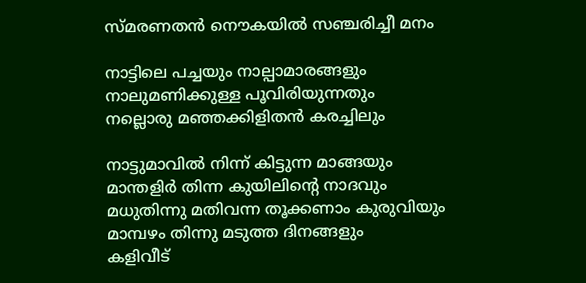സ്മരണതന്‍ നൌകയില്‍ സഞ്ചരിച്ചീ മനം

നാട്ടിലെ പച്ചയും നാല്പാമാരങ്ങളും
നാലുമണിക്കുള്ള പൂവിരിയുന്നതും
നല്ലൊരു മഞ്ഞക്കിളിതന്‍ കരച്ചിലും

നാട്ടുമാവില്‍ നിന്ന് കിട്ടുന്ന മാങ്ങയും
മാന്തളിര്‍ തിന്ന കുയിലിന്റെ നാദവും
മധുതിന്നു മതിവന്ന തൂക്കണാം കുരുവിയും
മാമ്പഴം തിന്നു മടുത്ത ദിനങ്ങളും
കളിവീട്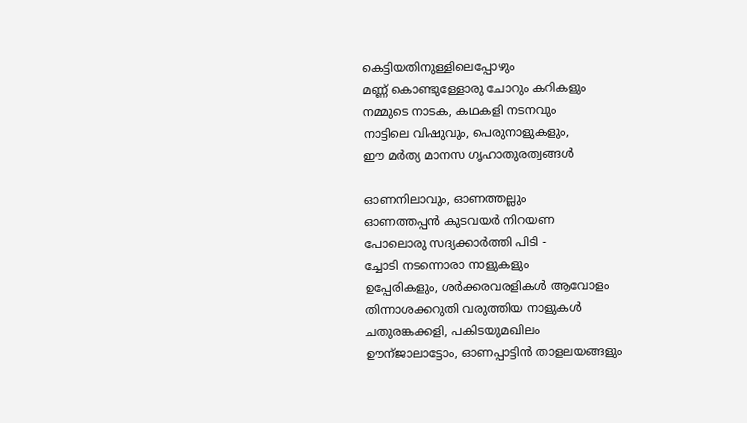കെട്ടിയതിനുള്ളിലെപ്പോഴും
മണ്ണ് കൊണ്ടുള്ളോരു ചോറും കറികളും
നമ്മുടെ നാടക, കഥകളി നടനവും
നാട്ടിലെ വിഷുവും, പെരുനാളുകളും,
ഈ മര്‍ത്യ മാനസ ഗൃഹാതുരത്വങ്ങള്‍

ഓണനിലാവും, ഓണത്തല്ലും
ഓണത്തപ്പന്‍ കുടവയര്‍ നിറയണ
പോലൊരു സദ്യക്കാര്‍ത്തി പിടി -
ച്ചോടി നടന്നൊരാ നാളുകളും
ഉപ്പേരികളും, ശര്‍ക്കരവരളികള്‍ ആവോളം
തിന്നാശക്കറുതി വരുത്തിയ നാളുകള്‍
ചതുരങ്കക്കളി, പകിടയുമഖിലം
ഊന്ജാലാട്ടോം, ഓണപ്പാട്ടിന്‍ താളലയങ്ങളും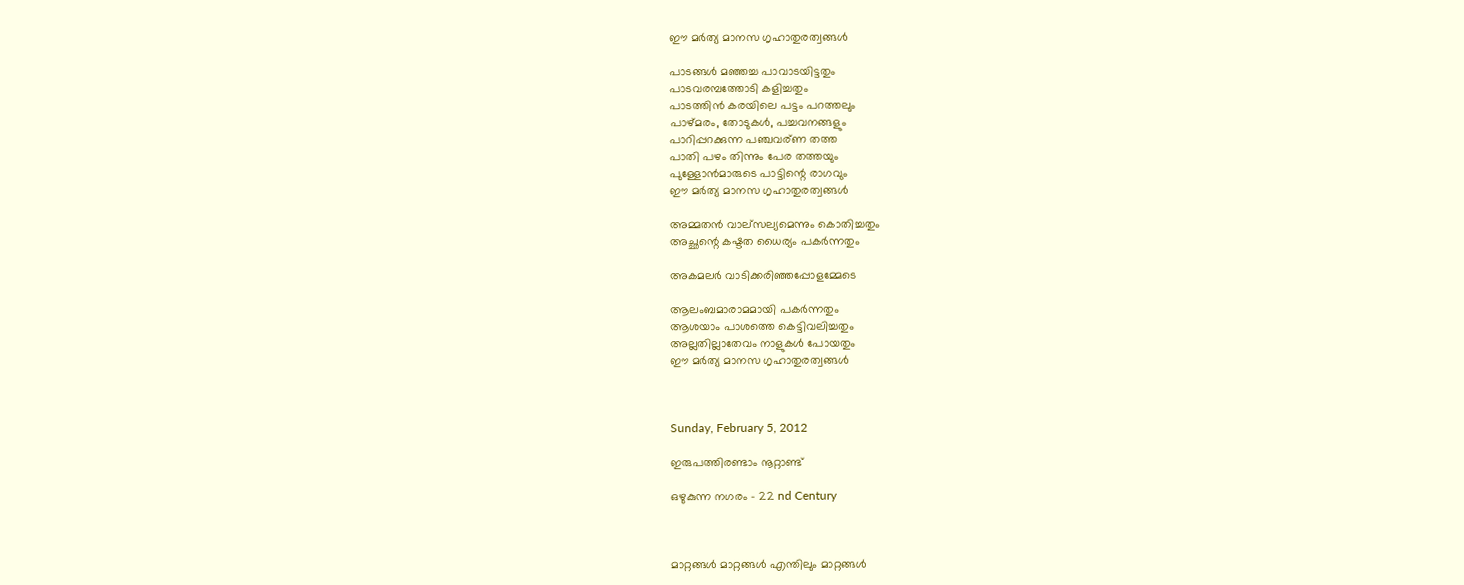ഈ മര്‍ത്യ മാനസ ഗൃഹാതുരത്വങ്ങള്‍

പാടങ്ങള്‍ മഞ്ഞച്ച പാവാടയിട്ടതും
പാടവരമ്പത്തോടി കളിച്ചതും
പാടത്തിന്‍ കരയിലെ പട്ടം പറത്തലും
പാഴ്മരം, തോടുകള്‍, പച്ചവനങ്ങളും
പാറിപ്പറക്കുന്ന പഞ്ചവര്ണ തത്ത
പാതി പഴം തിന്നും പേര തത്തയും
പുള്ളോന്‍മാരുടെ പാട്ടിന്റെ രാഗവും
ഈ മര്‍ത്യ മാനസ ഗൃഹാതുരത്വങ്ങള്‍

അമ്മതന്‍ വാല്സല്യമെന്നും കൊതിച്ചതും
അച്ഛന്റെ കഷ്ടത ധൈര്യം പകര്‍ന്നതും

അകമലര്‍ വാടിക്കരിഞ്ഞപ്പോളമ്മേടെ

ആലംബമാരാമമായി പകര്‍ന്നതും
ആശയാം പാശത്തെ കെട്ടിവലിച്ചതും
അല്ലതില്ലാതേവം നാളുകള്‍ പോയതും
ഈ മര്‍ത്യ മാനസ ഗൃഹാതുരത്വങ്ങള്‍



Sunday, February 5, 2012

ഇരുപത്തിരണ്ടാം നൂറ്റാണ്ട്

ഒഴുകുന്ന നഗരം - 22 nd Century



മാറ്റങ്ങള്‍ മാറ്റങ്ങള്‍ എന്തിലും മാറ്റങ്ങള്‍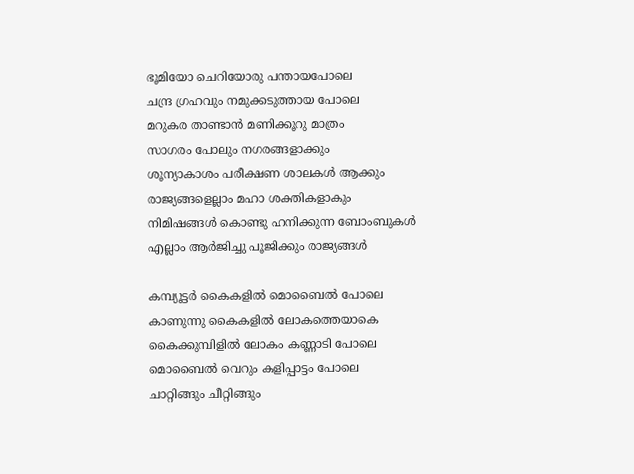ഭൂമിയോ ചെറിയോരു പന്തായപോലെ
ചന്ദ്ര ഗ്രഹവും നമുക്കടുത്തായ പോലെ
മറുകര താണ്ടാന്‍ മണിക്കൂറു മാത്രം
സാഗരം പോലും നഗരങ്ങളാക്കും
ശൂന്യാകാശം പരീക്ഷണ ശാലകള്‍ ആക്കും
രാജ്യങ്ങളെല്ലാം മഹാ ശക്തികളാകും
നിമിഷങ്ങള്‍ കൊണ്ടു ഹനിക്കുന്ന ബോംബുകള്‍
എല്ലാം ആര്‍ജിച്ചു പൂജിക്കും രാജ്യങ്ങള്‍

കമ്പ്യൂട്ടര്‍ കൈകളില്‍ മൊബൈല്‍ പോലെ
കാണുന്നു കൈകളില്‍ ലോകത്തെയാകെ
കൈക്കുമ്പിളില്‍ ലോകം കണ്ണാടി പോലെ
മൊബൈല്‍ വെറും കളിപ്പാട്ടം പോലെ
ചാറ്റിങ്ങും ചീറ്റിങ്ങും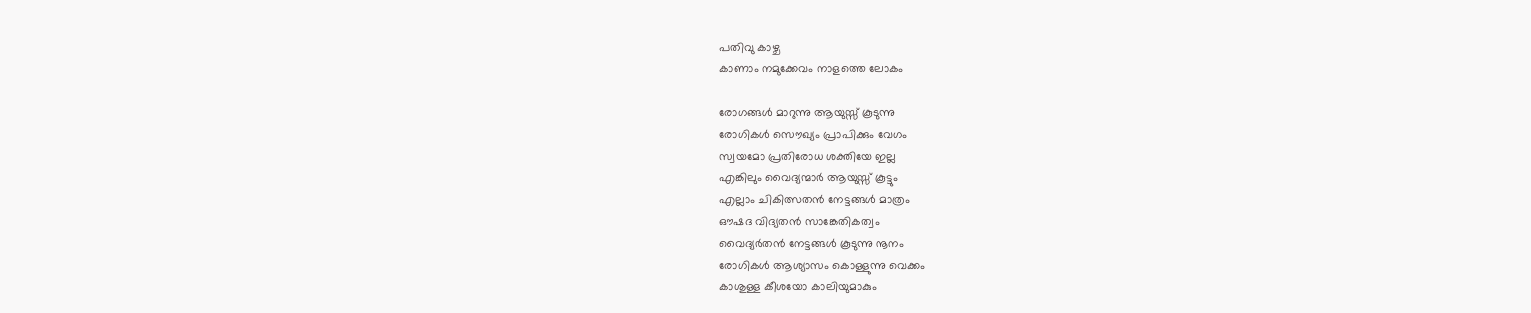പതിവു കാഴ്ച
കാണാം നമുക്കേവം നാളത്തെ ലോകം

രോഗങ്ങള്‍ മാറുന്നു ആയുസ്സ് കൂടുന്നു
രോഗികള്‍ സൌഖ്യം പ്രാപിക്കും വേഗം
സ്വയമോ പ്രതിരോധ ശക്തിയേ ഇല്ല
എങ്കിലും വൈദ്യന്മാര്‍ ആയുസ്സ് കൂട്ടും
എല്ലാം ചികിത്സതന്‍ നേട്ടങ്ങള്‍ മാത്രം
ഔഷദ വിദ്യതന്‍ സാങ്കേതികത്വം
വൈദ്യര്‍തന്‍ നേട്ടങ്ങള്‍ കൂടുന്നു നൂനം
രോഗികള്‍ ആശ്യാസം കൊള്ളുന്നു വെക്കം
കാശുള്ള കീശയോ കാലിയുമാകും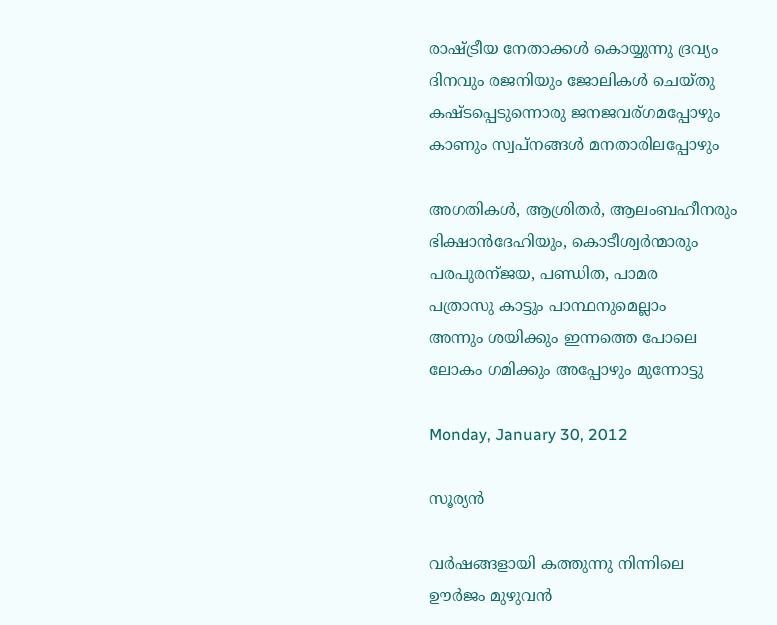രാഷ്ട്രീയ നേതാക്കള്‍ കൊയ്യുന്നു ദ്രവ്യം
ദിനവും രജനിയും ജോലികള്‍ ചെയ്തു
കഷ്ടപ്പെടുന്നൊരു ജനജവര്ഗമപ്പോഴും
കാണും സ്വപ്‌നങ്ങള്‍ മനതാരിലപ്പോഴും

അഗതികള്‍, ആശ്രിതര്‍, ആലംബഹീനരും
ഭിക്ഷാന്‍ദേഹിയും, കൊടീശ്വര്‍ന്മാരും
പരപുരന്ജയ, പണ്ഡിത, പാമര
പത്രാസു കാട്ടും പാന്ഥനുമെല്ലാം
അന്നും ശയിക്കും ഇന്നത്തെ പോലെ
ലോകം ഗമിക്കും അപ്പോഴും മുന്നോട്ടു

Monday, January 30, 2012

സൂര്യന്‍

വര്‍ഷങ്ങളായി കത്തുന്നു നിന്നിലെ
ഊര്‍ജം മുഴുവന്‍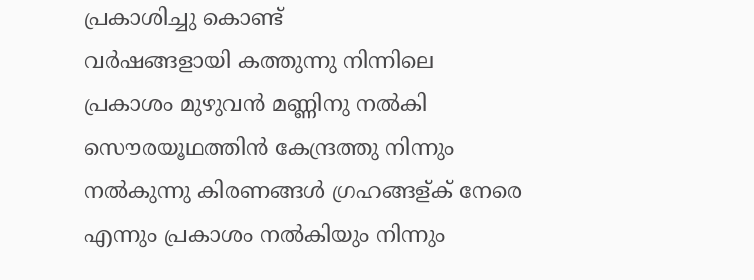പ്രകാശിച്ചു കൊണ്ട്
വര്‍ഷങ്ങളായി കത്തുന്നു നിന്നിലെ
പ്രകാശം മുഴുവന്‍ മണ്ണിനു നല്‍കി
സൌരയൂഥത്തിന്‍ കേന്ദ്രത്തു നിന്നും
നല്‍കുന്നു കിരണങ്ങള്‍ ഗ്രഹങ്ങള്ക് നേരെ
എന്നും പ്രകാശം നല്‍കിയും നിന്നും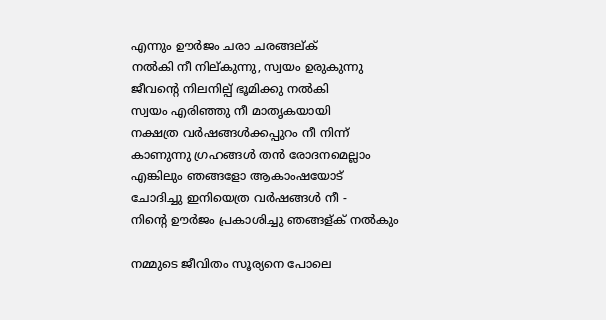എന്നും ഊര്‍ജം ചരാ ചരങ്ങല്ക്
നല്‍കി നീ നില്കുന്നു, സ്വയം ഉരുകുന്നു
ജീവന്റെ നിലനില്പ് ഭൂമിക്കു നല്‍കി
സ്വയം എരിഞ്ഞു നീ മാതൃകയായി
നക്ഷത്ര വര്‍ഷങ്ങള്‍ക്കപ്പുറം നീ നിന്ന്
കാണുന്നു ഗ്രഹങ്ങള്‍ തന്‍ രോദനമെല്ലാം
എങ്കിലും ഞങ്ങളോ ആകാംഷയോട്
ചോദിച്ചു ഇനിയെത്ര വര്‍ഷങ്ങള്‍ നീ -
നിന്റെ ഊര്‍ജം പ്രകാശിച്ചു ഞങ്ങള്ക് നല്‍കും

നമ്മുടെ ജീവിതം സൂര്യനെ പോലെ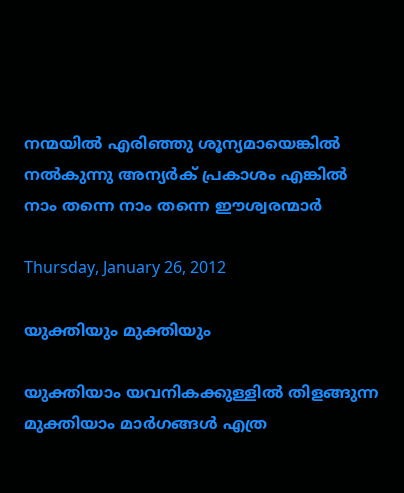നന്മയില്‍ എരിഞ്ഞു ശൂന്യമായെങ്കില്‍
നല്‍കുന്നു അന്യര്‍ക് പ്രകാശം എങ്കില്‍
നാം തന്നെ നാം തന്നെ ഈശ്വരന്മാര്‍

Thursday, January 26, 2012

യുക്തിയും മുക്തിയും

യുക്തിയാം യവനികക്കുള്ളില്‍ തിളങ്ങുന്ന
മുക്തിയാം മാര്‍ഗങ്ങള്‍ എത്ര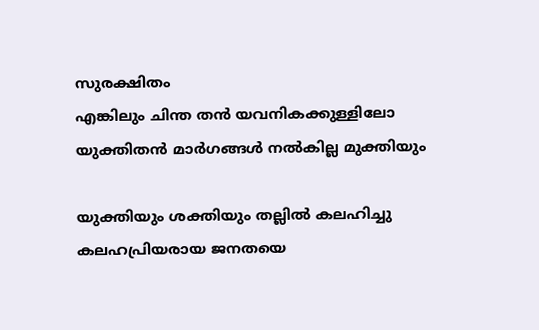സുരക്ഷിതം
എങ്കിലും ചിന്ത തന്‍ യവനികക്കുള്ളിലോ
യുക്തിതന്‍ മാര്‍ഗങ്ങള്‍ നല്‍കില്ല മുക്തിയും

യുക്തിയും ശക്തിയും തല്ലില്‍ കലഹിച്ചു
കലഹപ്രിയരായ ജനതയെ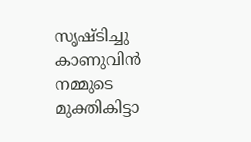സൃഷ്ടിച്ചു
കാണുവിന്‍ നമ്മുടെ മുക്തികിട്ടാ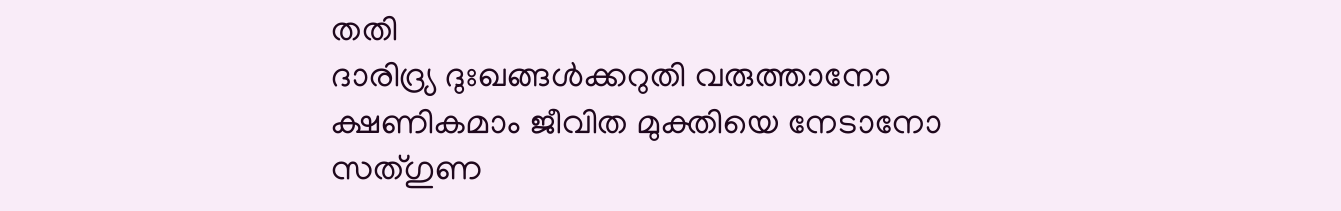തതി
ദാരിദ്ര്യ ദുഃഖങ്ങള്‍ക്കറുതി വരുത്താനോ
ക്ഷണികമാം ജീവിത മുക്തിയെ നേടാനോ
സത്ഗുണ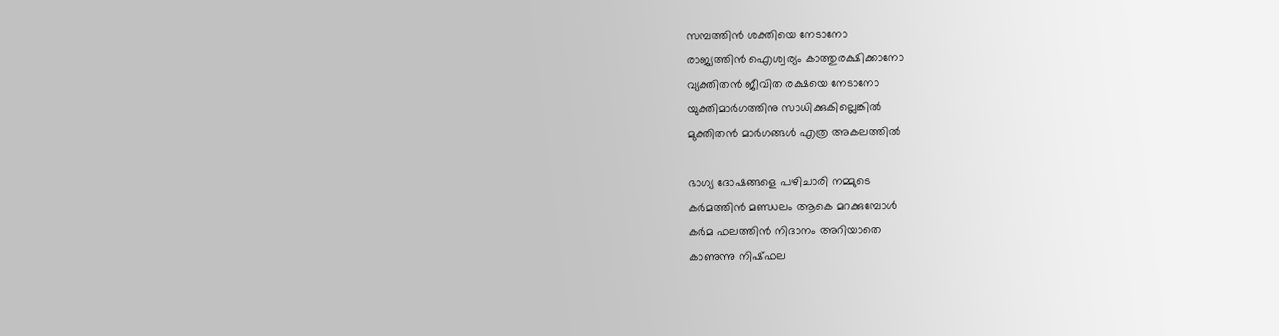സമ്പത്തിന്‍ ശക്തിയെ നേടാനോ
രാജ്യത്തിന്‍ ഐശ്വര്യം കാത്തുരക്ഷിക്കാനോ
വ്യക്തിതന്‍ ജീവിത രക്ഷയെ നേടാനോ
യുക്തിമാര്‍ഗത്തിനു സാധിക്കുകില്ലെങ്കില്‍
മുക്തിതന്‍ മാര്‍ഗങ്ങള്‍ എത്ര അകലത്തില്‍

ഭാഗ്യ ദോഷങ്ങളെ പഴിചാരി നമ്മുടെ
കര്‍മത്തിന്‍ മണ്ഡലം ആകെ മറക്കുമ്പോള്‍
കര്‍മ ഫലത്തിന്‍ നിദാനം അറിയാതെ
കാണുന്നു നിഷ്ഫല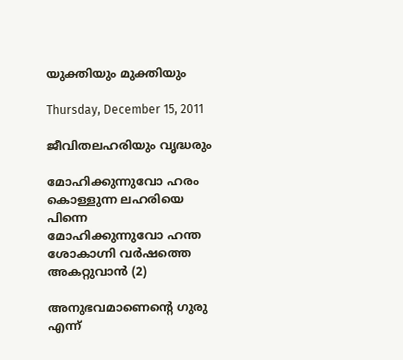യുക്തിയും മുക്തിയും

Thursday, December 15, 2011

ജീവിതലഹരിയും വൃദ്ധരും

മോഹിക്കുന്നുവോ ഹരം
കൊള്ളുന്ന ലഹരിയെ പിന്നെ
മോഹിക്കുന്നുവോ ഹന്ത
ശോകാഗ്നി വര്‍ഷത്തെ അകറ്റുവാന്‍ (2)

അനുഭവമാണെന്റെ ഗുരു
എന്ന്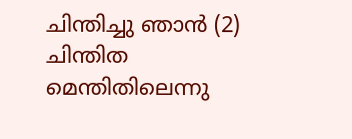ചിന്തിച്ചു ഞാന്‍ (2)
ചിന്തിത മെന്തിതിലെന്നു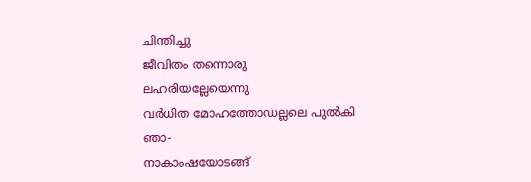ചിന്തിച്ചു
ജീവിതം തന്നൊരു ലഹരിയല്ലേയെന്നു
വര്‍ധിത മോഹത്തോഡല്ലലെ പുല്‍കി ഞാ-
നാകാംഷയോടങ്ങ്‌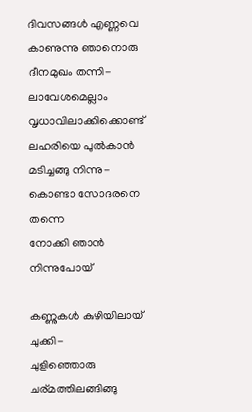ദിവസങ്ങള്‍ എണ്ണവെ
കാണുന്നു ഞാനൊരു ദീനമുഖം തന്നി-
ലാവേശമെല്ലാം വൃധാവിലാക്കിക്കൊണ്ട്
ലഹരിയെ പുല്‍കാന്‍ മടിച്ചങ്ങു നിന്നു-
കൊണ്ടാ സോദരനെ തന്നെ
നോക്കി ഞാന്‍ നിന്നുപോയ്

കണ്ണുകള്‍ കുഴിയിലായ്‌ ചുക്കി-
ചുളിഞ്ഞൊരു ചര്മത്തിലങ്ങിങ്ങു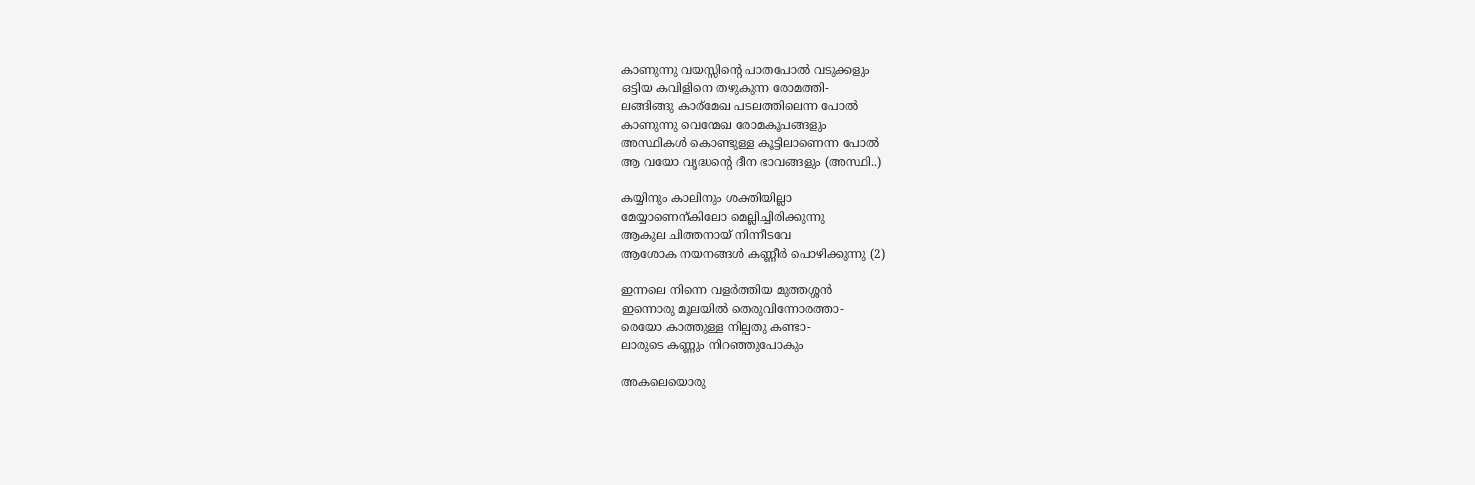കാണുന്നു വയസ്സിന്റെ പാതപോല്‍ വടുക്കളും
ഒട്ടിയ കവിളിനെ തഴുകുന്ന രോമത്തി-
ലങ്ങിങ്ങു കാര്മേഖ പടലത്തിലെന്ന പോല്‍
കാണുന്നു വെന്മേഖ രോമകൂപങ്ങളും
അസ്ഥികള്‍ കൊണ്ടുള്ള കൂട്ടിലാണെന്ന പോല്‍
ആ വയോ വൃദ്ധന്റെ ദീന ഭാവങ്ങളും (അസ്ഥി..)

കയ്യിനും കാലിനും ശക്തിയില്ലാ
മേയ്യാണെന്കിലോ മെല്ലിച്ചിരിക്കുന്നു
ആകുല ചിത്തനായ് നിന്നീടവേ
ആശോക നയനങ്ങള്‍ കണ്ണീര്‍ പൊഴിക്കുന്നു (2)

ഇന്നലെ നിന്നെ വളര്‍ത്തിയ മുത്തശ്ശന്‍
ഇന്നൊരു മൂലയില്‍ തെരുവിന്നോരത്താ-
രെയോ കാത്തുള്ള നില്പതു കണ്ടാ-
ലാരുടെ കണ്ണും നിറഞ്ഞുപോകും

അകലെയൊരു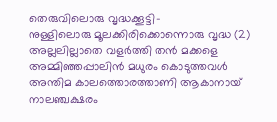തെരുവിലൊരു വൃദ്ധക്കൂട്ടി-
നുള്ളിലൊരു മൂലക്കിരിക്കൊന്നൊരു വൃദ്ധ (2)
അല്ലലില്ലാതെ വളര്‍ത്തി തന്‍ മക്കളെ
അമ്മിഞ്ഞപ്പാലിന്‍ മധുരം കൊടുത്തവള്‍
അന്തിമ കാലത്തൊരത്താണി ആകാനായ്
നാലഞ്ചക്ഷരം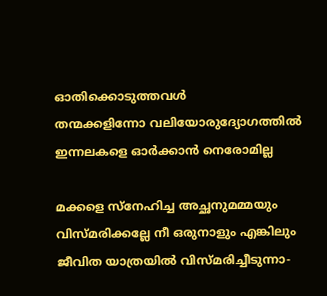ഓതിക്കൊടുത്തവള്‍
തന്മക്കളിന്നോ വലിയോരുദ്യോഗത്തില്‍
ഇന്നലകളെ ഓര്‍ക്കാന്‍ നെരോമില്ല

മക്കളെ സ്നേഹിച്ച അച്ഛനുമമ്മയും
വിസ്മരിക്കല്ലേ നീ ഒരുനാളും എങ്കിലും
ജീവിത യാത്രയില്‍ വിസ്മരിച്ചീടുന്നാ-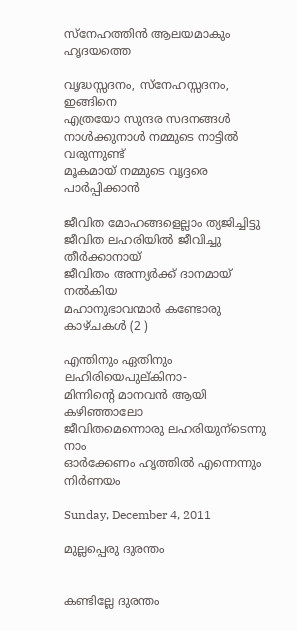സ്നേഹത്തിന്‍ ആലയമാകും ഹൃദയത്തെ

വൃദ്ധസ്സദനം, സ്നേഹസ്സദനം, ഇങ്ങിനെ
എത്രയോ സുന്ദര സദനങ്ങള്‍
നാള്‍ക്കുനാള്‍ നമ്മുടെ നാട്ടില്‍ വരുന്നുണ്ട്
മൂകമായ് നമ്മുടെ വൃദ്ദരെ പാര്‍പ്പിക്കാന്‍

ജീവിത മോഹങ്ങളെല്ലാം ത്യജിച്ചിട്ടു
ജീവിത ലഹരിയില്‍ ജീവിച്ചു തീര്‍ക്കാനായ്‌
ജീവിതം അന്ന്യര്‍ക്ക് ദാനമായ്‌ നല്‍കിയ
മഹാനുഭാവന്മാര്‍ കണ്ടോരു കാഴ്ചകള്‍ (2 )

എന്തിനും ഏതിനും ലഹിരിയെപുല്കിനാ-
മിന്നിന്റെ മാനവന്‍ ആയി കഴിഞ്ഞാലോ
ജീവിതമെന്നൊരു ലഹരിയുന്ടെന്നു നാം
ഓര്‍ക്കേണം ഹൃത്തില്‍ എന്നെന്നും നിര്‍ണയം

Sunday, December 4, 2011

മുല്ലപ്പെരു ദുരന്തം


കണ്ടില്ലേ ദുരന്തം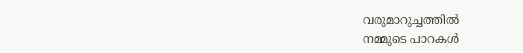വരുമാറുച്ചത്തില്‍
നമ്മുടെ പാറകള്‍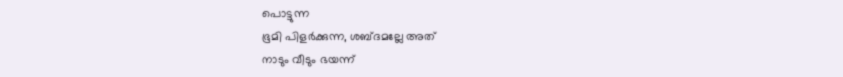പൊട്ടുന്ന
ഭൂമി പിളര്‍ക്കുന്ന, ശബ്ദമല്ലേ അത്
നാടും വീടും ഭയന്ന്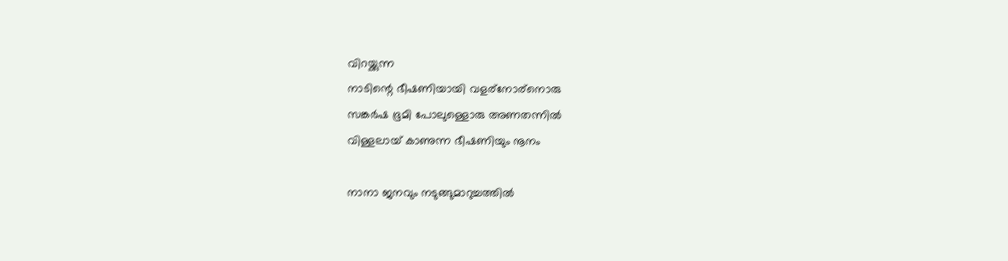വിറയ്ക്കുന്ന
നാടിന്റെ ഭീഷണിയായി വളര്നോര്നൊരു
സങ്കര്‍ഷ ഭൂമി പോലുള്ളൊരു അണതന്നില്‍
വിള്ളലായ് കാണുന്ന ഭീഷണിയും നൂനം

നാനാ ജനവും നടുങ്ങുമാറുച്ചത്തില്‍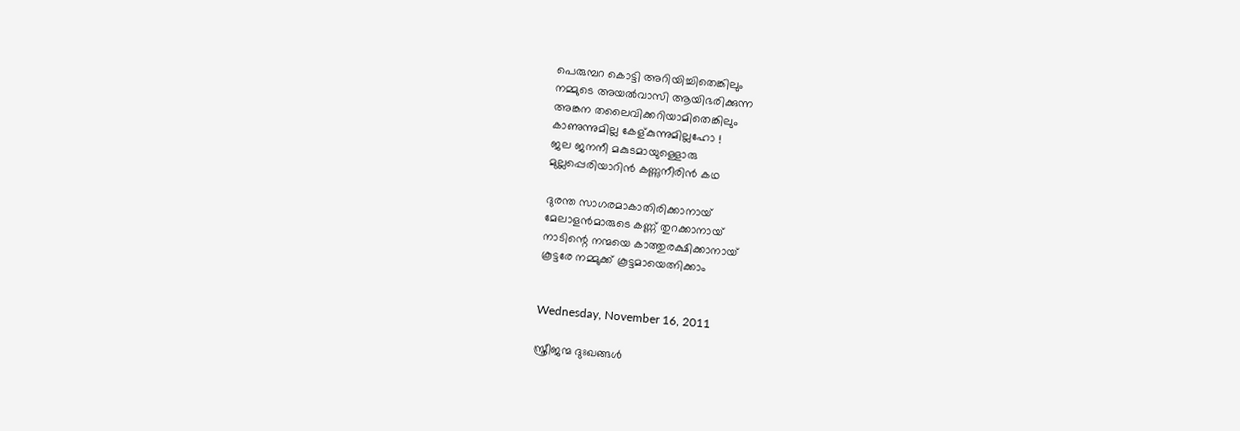പെരുമ്പറ കൊട്ടി അറിയിച്ചിതെങ്കിലും
നമ്മുടെ അയല്‍വാസി ആയിഭരിക്കുന്ന
അങ്കന തലൈവിക്കറിയാമിതെങ്കിലും
കാണുന്നുമില്ല കേള്കുന്നുമില്ലഹോ !
ജല ജനനീ മകുടമായുള്ളൊരു
മുല്ലപ്പെരിയാറിന്‍ കണ്ണുനീരിന്‍ കഥ

ദുരന്ത സാഗരമാകാതിരിക്കാനായ്
മേലാളന്‍മാരുടെ കണ്ണ് തുറക്കാനായ്
നാടിന്റെ നന്മയെ കാത്തുരക്ഷിക്കാനായ്
കൂട്ടരേ നമ്മുക്ക് കൂട്ടമായെത്നിക്കാം


Wednesday, November 16, 2011

സ്ത്രീജന്മ ദുഃഖങ്ങള്‍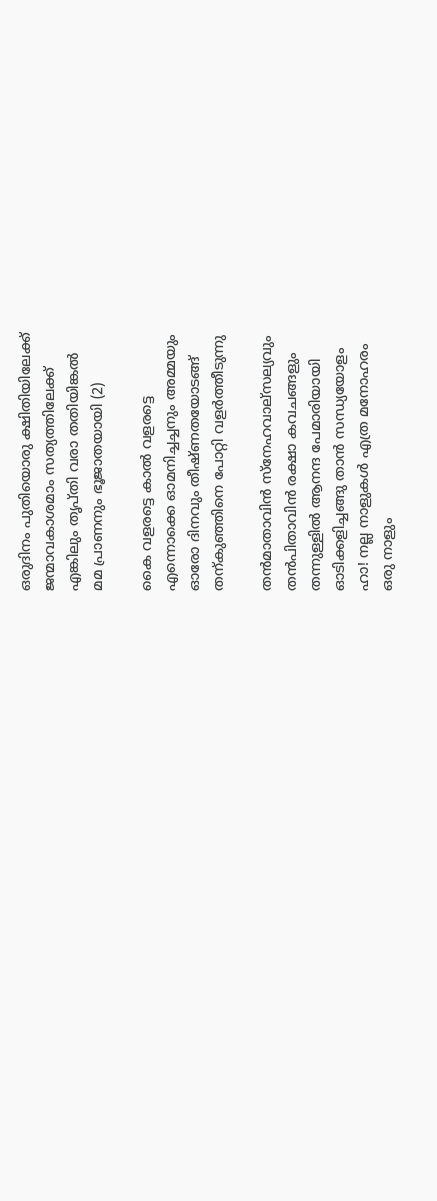ഒരുദിനം പുതിയൊരു ക്ഷിതിയിലേക്ക്
ജന്മാവകാശമാം സത്യത്തിലേക്ക്
എങ്കിലും തൃപ്തി വരാ തതിയിങ്കല്‍
മമ പ്രാണനും ഭൂജാതയായി (2)

കൈ വളരട്ടെ കാല്‍ വളരട്ടെ
എന്നൊക്കെ ഓമനിച്ചച്ചനും അമ്മയും
ഓരോ ദിനവും തീഷ്ണതയോടങ്ങ്‌
തന്കുഞ്ഞിനെ പോറ്റി വളര്‍ത്തീടുന്നു

തന്‍മാതാവിന്‍ സ്നേഹവാല്സല്യവും
തന്‍പിതാവിന്‍ രക്ഷാ കവചങ്ങളും
തന്നുള്ളില്‍ ആനന്ദ പേമാരിയായി
ഓടിക്കളിച്ചങ്ങു താന്‍ സന്ധ്യയോളം
ഹാ! നല്ല നാളുകള്‍ എത്ര മനോഹരം
ഒരു നാളും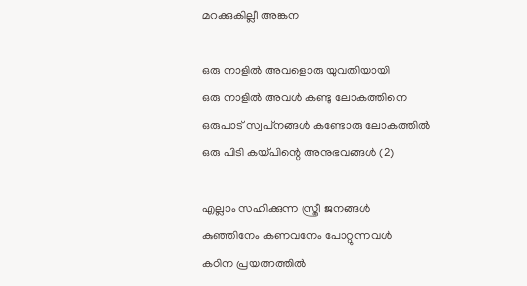മറക്കുകില്ലീ അങ്കന

ഒരു നാളില്‍ അവളൊരു യുവതിയായി
ഒരു നാളില്‍ അവള്‍ കണ്ടു ലോകത്തിനെ
ഒരുപാട് സ്വപ്‌നങ്ങള്‍ കണ്ടോരു ലോകത്തില്‍
ഒരു പിടി കയ്പിന്റെ അനുഭവങ്ങള്‍ (2)

എല്ലാം സഹിക്കുന്ന സ്ത്രീ ജനങ്ങള്‍
കുഞ്ഞിനേം കണവനേം പോറ്റുന്നവള്‍
കഠിന പ്രയത്നത്തില്‍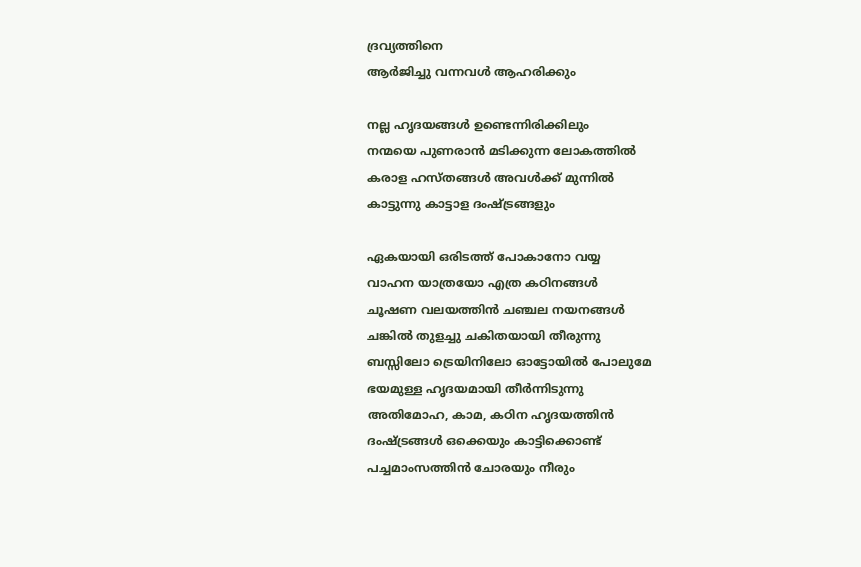ദ്രവ്യത്തിനെ
ആര്‍ജിച്ചു വന്നവള്‍ ആഹരിക്കും

നല്ല ഹൃദയങ്ങള്‍ ഉണ്ടെന്നിരിക്കിലും
നന്മയെ പുണരാന്‍ മടിക്കുന്ന ലോകത്തില്‍
കരാള ഹസ്തങ്ങള്‍ അവള്‍ക്ക് മുന്നില്‍
കാട്ടുന്നു കാട്ടാള ദംഷ്ട്രങ്ങളും

ഏകയായി ഒരിടത്ത് പോകാനോ വയ്യ
വാഹന യാത്രയോ എത്ര കഠിനങ്ങള്‍
ചൂഷണ വലയത്തിന്‍ ചഞ്ചല നയനങ്ങള്‍
ചങ്കില്‍ തുളച്ചു ചകിതയായി തീരുന്നു
ബസ്സിലോ ട്രെയിനിലോ ഓട്ടോയില്‍ പോലുമേ
ഭയമുള്ള ഹൃദയമായി തീര്‍ന്നിടുന്നു
അതിമോഹ, കാമ, കഠിന ഹൃദയത്തിന്‍
ദംഷ്ട്രങ്ങള്‍ ഒക്കെയും കാട്ടിക്കൊണ്ട്
പച്ചമാംസത്തിന്‍ ചോരയും നീരും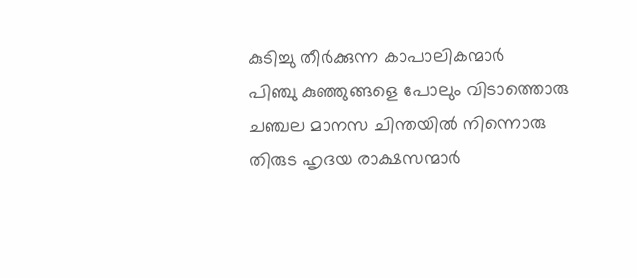കുടിച്ചു തീര്‍ക്കുന്ന കാപാലികന്മാര്‍
പിഞ്ചു കുഞ്ഞുങ്ങളെ പോലും വിടാത്തൊരു
ചഞ്ചല മാനസ ചിന്തയില്‍ നിന്നൊരു
തിരുട ഹൃദയ രാക്ഷസന്മാര്‍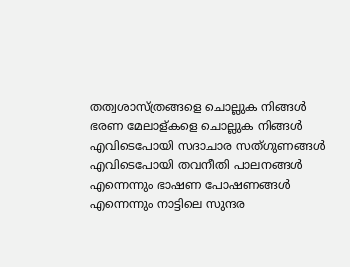തത്വശാസ്ത്രങ്ങളെ ചൊല്ലുക നിങ്ങള്‍
ഭരണ മേലാള്കളെ ചൊല്ലുക നിങ്ങള്‍
എവിടെപോയി സദാചാര സത്ഗുണങ്ങള്‍
എവിടെപോയി തവനീതി പാലനങ്ങള്‍
എന്നെന്നും ഭാഷണ പോഷണങ്ങള്‍
എന്നെന്നും നാട്ടിലെ സുന്ദര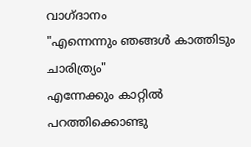വാഗ്ദാനം
"എന്നെന്നും ഞങ്ങള്‍ കാത്തിടും ചാരിത്ര്യം"
എന്നേക്കും കാറ്റില്‍ പറത്തിക്കൊണ്ടു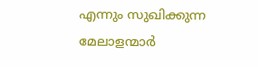എന്നും സുഖിക്കുന്ന മേലാളന്മാര്‍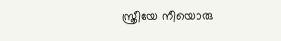സ്ത്രീയേ നീയൊരു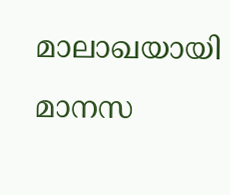മാലാഖയായി
മാനസ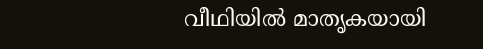വീഥിയില്‍ മാതൃകയായി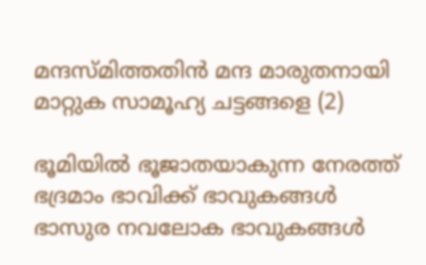മന്ദസ്മിത്തതിന്‍ മന്ദ മാരുതനായി
മാറ്റുക സാമൂഹ്യ ചട്ടങ്ങളെ (2)

ഭൂമിയില്‍ ഭൂജാതയാകുന്ന നേരത്ത്
ഭദ്രമാം ഭാവിക്ക് ഭാവുകങ്ങള്‍
ഭാസുര നവലോക ഭാവുകങ്ങള്‍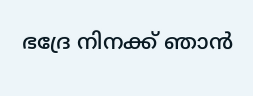ഭദ്രേ നിനക്ക് ഞാന്‍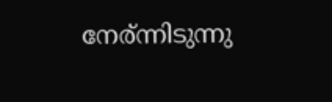നേര്ന്നിടുന്നു